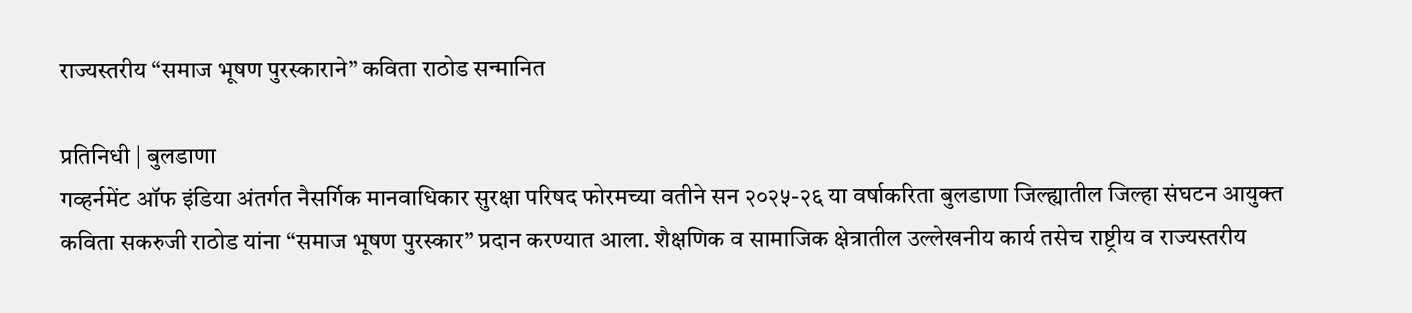राज्यस्तरीय “समाज भूषण पुरस्काराने” कविता राठोड सन्मानित

प्रतिनिधी | बुलडाणा
गव्हर्नमेंट ऑफ इंडिया अंतर्गत नैसर्गिक मानवाधिकार सुरक्षा परिषद फोरमच्या वतीने सन २०२५-२६ या वर्षाकरिता बुलडाणा जिल्ह्यातील जिल्हा संघटन आयुक्त कविता सकरुजी राठोड यांना “समाज भूषण पुरस्कार” प्रदान करण्यात आला. शैक्षणिक व सामाजिक क्षेत्रातील उल्लेखनीय कार्य तसेच राष्ट्रीय व राज्यस्तरीय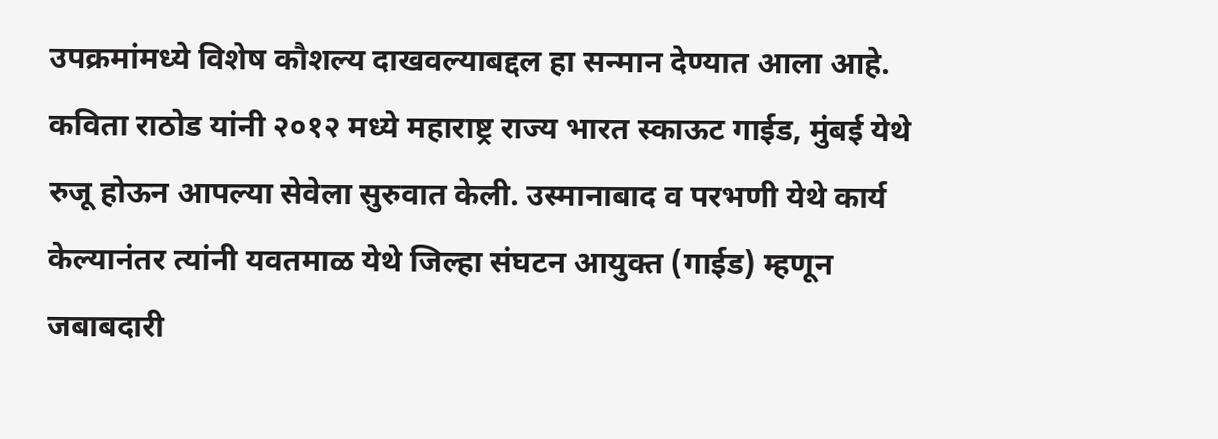उपक्रमांमध्ये विशेष कौशल्य दाखवल्याबद्दल हा सन्मान देण्यात आला आहे.
कविता राठोड यांनी २०१२ मध्ये महाराष्ट्र राज्य भारत स्काऊट गाईड, मुंबई येथे रुजू होऊन आपल्या सेवेला सुरुवात केली. उस्मानाबाद व परभणी येथे कार्य केल्यानंतर त्यांनी यवतमाळ येथे जिल्हा संघटन आयुक्त (गाईड) म्हणून जबाबदारी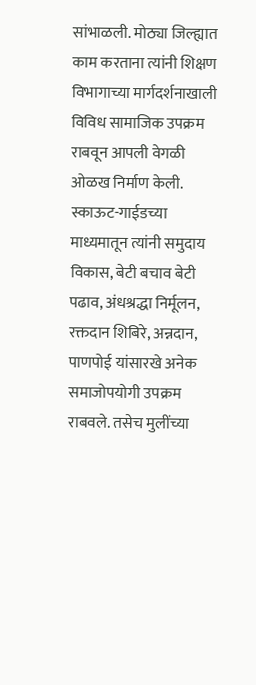सांभाळली. मोठ्या जिल्ह्यात काम करताना त्यांनी शिक्षण विभागाच्या मार्गदर्शनाखाली विविध सामाजिक उपक्रम राबवून आपली वेगळी ओळख निर्माण केली.
स्काऊट-गाईडच्या माध्यमातून त्यांनी समुदाय विकास, बेटी बचाव बेटी पढाव, अंधश्रद्धा निर्मूलन, रक्तदान शिबिरे, अन्नदान, पाणपोई यांसारखे अनेक समाजोपयोगी उपक्रम राबवले. तसेच मुलींच्या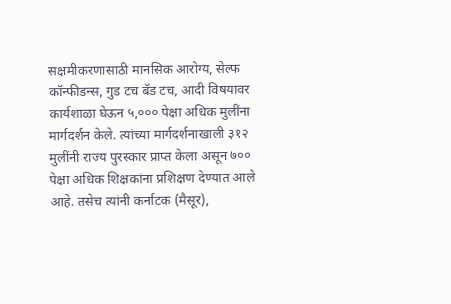सक्षमीकरणासाठी मानसिक आरोग्य, सेल्फ कॉन्फीडन्स, गुड टच बॅड टच, आदी विषयावर कार्यशाळा घेऊन ५,००० पेक्षा अधिक मुलींना मार्गदर्शन केले. त्यांच्या मार्गदर्शनाखाली ३१२ मुलींनी राज्य पुरस्कार प्राप्त केला असून ७०० पेक्षा अधिक शिक्षकांना प्रशिक्षण देण्यात आले आहे. तसेच त्यांनी कर्नाटक (मैसूर),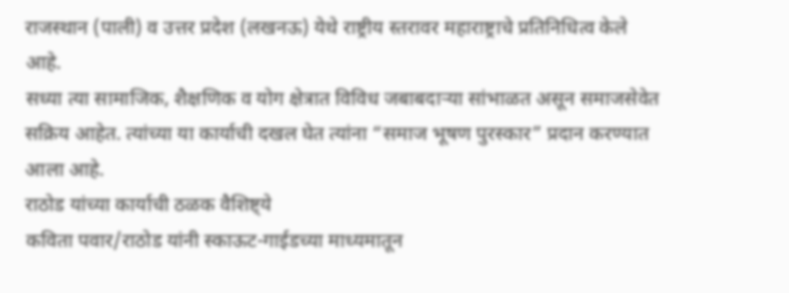राजस्थान (पाली) व उत्तर प्रदेश (लखनऊ) येथे राष्ट्रीय स्तरावर महाराष्ट्राचे प्रतिनिधित्व केले आहे.
सध्या त्या सामाजिक, शैक्षणिक व योग क्षेत्रात विविध जबाबदाऱ्या सांभाळत असून समाजसेवेत सक्रिय आहेत. त्यांच्या या कार्याची दखल घेत त्यांना “समाज भूषण पुरस्कार” प्रदान करण्यात आला आहे.
राठोड यांच्या कार्याची ठळक वैशिष्ट्ये
कविता पवार/राठोड यांनी स्काऊट-गाईडच्या माध्यमातून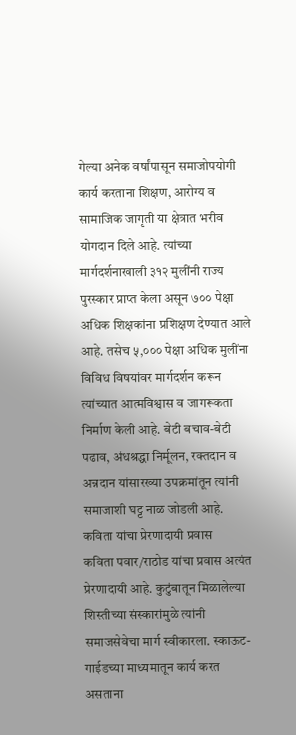गेल्या अनेक वर्षांपासून समाजोपयोगी कार्य करताना शिक्षण, आरोग्य व सामाजिक जागृती या क्षेत्रात भरीव योगदान दिले आहे. त्यांच्या मार्गदर्शनाखाली ३१२ मुलींनी राज्य पुरस्कार प्राप्त केला असून ७०० पेक्षा अधिक शिक्षकांना प्रशिक्षण देण्यात आले आहे. तसेच ५,००० पेक्षा अधिक मुलींना विविध विषयांवर मार्गदर्शन करून त्यांच्यात आत्मविश्वास व जागरूकता निर्माण केली आहे. बेटी बचाव-बेटी पढाव, अंधश्रद्धा निर्मूलन, रक्तदान व अन्नदान यांसारख्या उपक्रमांतून त्यांनी समाजाशी घट्ट नाळ जोडली आहे.
कविता यांचा प्रेरणादायी प्रवास
कविता पवार/राठोड यांचा प्रवास अत्यंत प्रेरणादायी आहे. कुटुंबातून मिळालेल्या शिस्तीच्या संस्कारांमुळे त्यांनी समाजसेवेचा मार्ग स्वीकारला. स्काऊट-गाईडच्या माध्यमातून कार्य करत असताना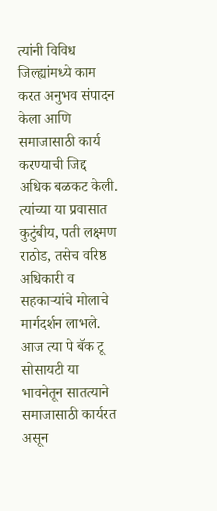त्यांनी विविध जिल्ह्यांमध्ये काम करत अनुभव संपादन केला आणि समाजासाठी कार्य करण्याची जिद्द अधिक बळकट केली. त्यांच्या या प्रवासात कुटुंबीय, पती लक्ष्मण राठोड, तसेच वरिष्ठ अधिकारी व सहकाऱ्यांचे मोलाचे मार्गदर्शन लाभले. आज त्या पे बॅक टू सोसायटी या भावनेतून सातत्याने समाजासाठी कार्यरत असून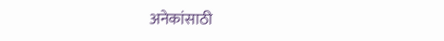अनेकांसाठी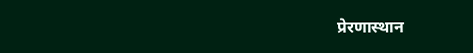प्रेरणास्थान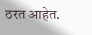ठरत आहेत.